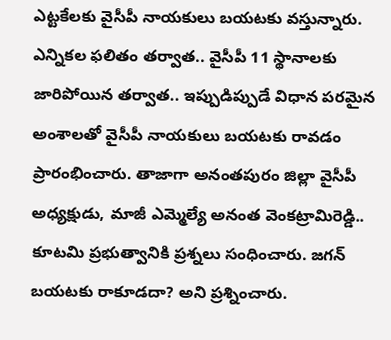ఎట్టకేలకు వైసీపీ నాయకులు బయటకు వస్తున్నారు. ఎన్నికల ఫలితం తర్వాత.. వైసీపీ 11 స్థానాలకు జారిపోయిన తర్వాత.. ఇప్పుడిప్పుడే విధాన పరమైన అంశాలతో వైసీపీ నాయకులు బయటకు రావడం ప్రారంభించారు. తాజాగా అనంతపురం జిల్లా వైసీపీ అధ్యక్షుడు, మాజీ ఎమ్మెల్యే అనంత వెంకట్రామిరెడ్డి.. కూటమి ప్రభుత్వానికి ప్రశ్నలు సంధించారు. జగన్ బయటకు రాకూడదా? అని ప్రశ్నించారు.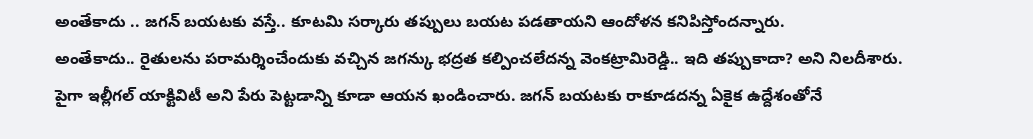అంతేకాదు .. జగన్ బయటకు వస్తే.. కూటమి సర్కారు తప్పులు బయట పడతాయని ఆందోళన కనిపిస్తోందన్నారు.
అంతేకాదు.. రైతులను పరామర్శించేందుకు వచ్చిన జగన్కు భద్రత కల్పించలేదన్న వెంకట్రామిరెడ్డి.. ఇది తప్పుకాదా? అని నిలదీశారు. పైగా ఇల్లీగల్ యాక్టివిటీ అని పేరు పెట్టడాన్ని కూడా ఆయన ఖండించారు. జగన్ బయటకు రాకూడదన్న ఏకైక ఉద్దేశంతోనే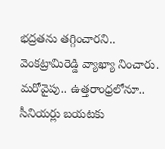భద్రతను తగ్గించారని.. వెంకట్రామిరెడ్డి వ్యాఖ్యా నించారు. మరోవైపు.. ఉత్తరాంధ్రలోనూ.. సీనియర్లు బయటకు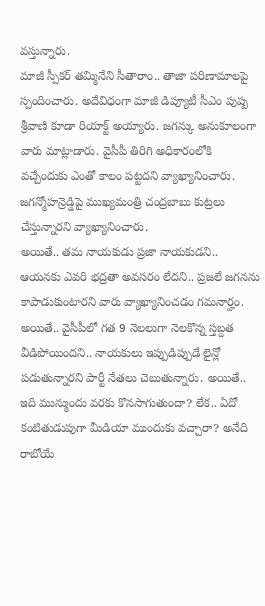వస్తున్నారు.
మాజీ స్పీకర్ తమ్మినేని సీతారాం.. తాజా పరిణామాలపై స్పందించారు. అదేవిధంగా మాజీ డిప్యూటీ సీఎం పుష్ప శ్రీవాణి కూడా రియాక్ట్ అయ్యారు. జగన్కు అనుకూలంగా వారు మాట్లాడారు. వైసీపీ తిరిగి అధికారంలోకి వచ్చేందుకు ఎంతో కాలం పట్టదని వ్యాఖ్యానించారు. జగన్మోహన్రెడ్డిపై ముఖ్యమంత్రి చంద్రబాబు కుట్రలు చేస్తున్నారని వ్యాఖ్యానించారు.
అయితే.. తమ నాయకుడు ప్రజా నాయకుడని.. ఆయనకు ఎవరి భద్రతా అవసరం లేదని.. ప్రజలే జగనను కాపాడుకుంటారని వారు వ్యాఖ్యానించడం గమనార్హం. అయితే.. వైసీపీలో గత 9 నెలలుగా నెలకొన్న స్తబ్దత వీడిపోయిందని.. నాయకులు ఇప్పుడిప్పుడే లైన్లో పడుతున్నారని పార్టీ నేతలు చెబుతున్నారు. అయితే.. ఇది మున్ముందు వరకు కొనసాగుతుందా? లేక.. ఏదో కంటితుడుపుగా మీడియా ముందుకు వచ్చారా? అనేది రాబోయే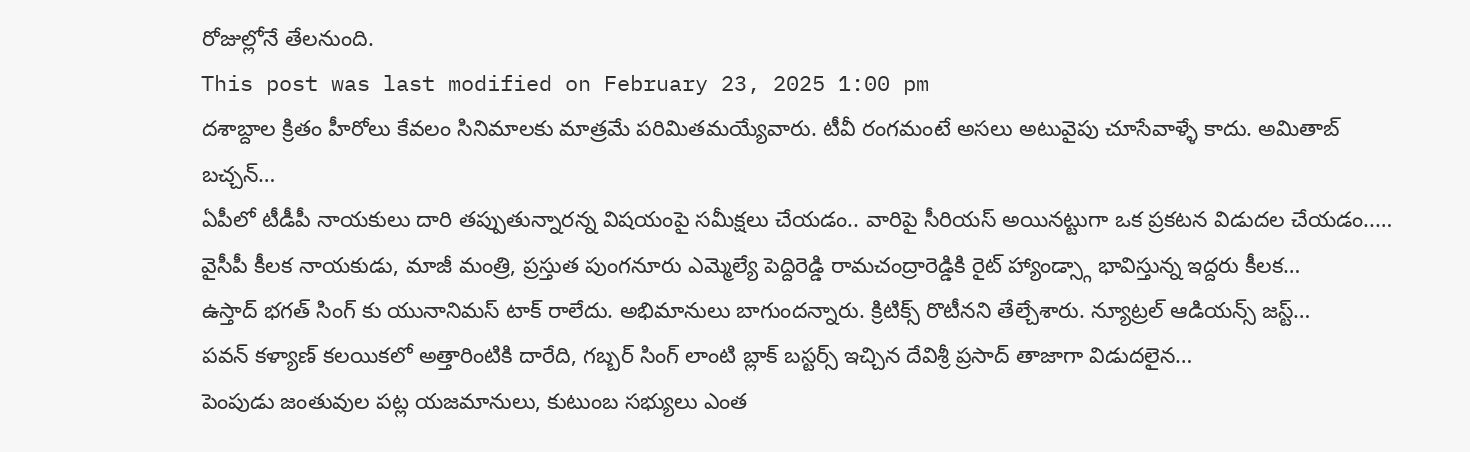రోజుల్లోనే తేలనుంది.
This post was last modified on February 23, 2025 1:00 pm
దశాబ్దాల క్రితం హీరోలు కేవలం సినిమాలకు మాత్రమే పరిమితమయ్యేవారు. టీవీ రంగమంటే అసలు అటువైపు చూసేవాళ్ళే కాదు. అమితాబ్ బచ్చన్…
ఏపీలో టీడీపీ నాయకులు దారి తప్పుతున్నారన్న విషయంపై సమీక్షలు చేయడం.. వారిపై సీరియస్ అయినట్టుగా ఒక ప్రకటన విడుదల చేయడం..…
వైసీపీ కీలక నాయకుడు, మాజీ మంత్రి, ప్రస్తుత పుంగనూరు ఎమ్మెల్యే పెద్దిరెడ్డి రామచంద్రారెడ్డికి రైట్ హ్యాండ్స్గా భావిస్తున్న ఇద్దరు కీలక…
ఉస్తాద్ భగత్ సింగ్ కు యునానిమస్ టాక్ రాలేదు. అభిమానులు బాగుందన్నారు. క్రిటిక్స్ రొటీనని తేల్చేశారు. న్యూట్రల్ ఆడియన్స్ జస్ట్…
పవన్ కళ్యాణ్ కలయికలో అత్తారింటికి దారేది, గబ్బర్ సింగ్ లాంటి బ్లాక్ బస్టర్స్ ఇచ్చిన దేవిశ్రీ ప్రసాద్ తాజాగా విడుదలైన…
పెంపుడు జంతువుల పట్ల యజమానులు, కుటుంబ సభ్యులు ఎంత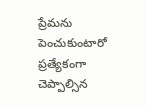ప్రేమను పెంచుకుంటారో ప్రత్యేకంగా చెప్పాల్సిన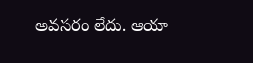అవసరం లేదు. ఆయా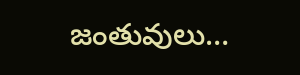జంతువులు…